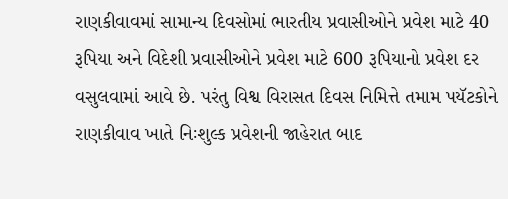રાણકીવાવમાં સામાન્ય દિવસોમાં ભારતીય પ્રવાસીઓને પ્રવેશ માટે 40 રૂપિયા અને વિદેશી પ્રવાસીઓને પ્રવેશ માટે 600 રૂપિયાનો પ્રવેશ દર વસુલવામાં આવે છે. પરંતુ વિશ્વ વિરાસત દિવસ નિમિત્તે તમામ પયૅટકોને રાણકીવાવ ખાતે નિઃશુલ્ક પ્રવેશની જાહેરાત બાદ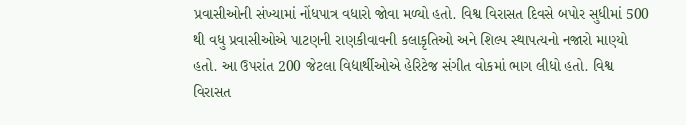પ્રવાસીઓની સંખ્યામાં નોંધપાત્ર વધારો જોવા મળ્યો હતો. વિશ્વ વિરાસત દિવસે બપોર સુધીમાં 500 થી વધુ પ્રવાસીઓએ પાટણની રાણકીવાવની કલાકૃતિઓ અને શિલ્પ સ્થાપત્યનો નજારો માણ્યો હતો. આ ઉપરાંત 200 જેટલા વિદ્યાર્થીઓએ હેરિટેજ સંગીત વોકમાં ભાગ લીધો હતો. વિશ્વ વિરાસત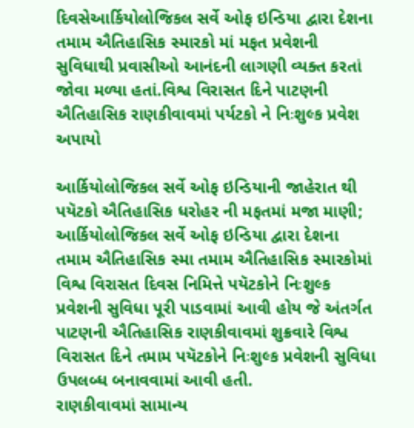દિવસેઆર્કિયોલોજિકલ સર્વે ઓફ ઇન્ડિયા દ્વારા દેશના તમામ ઐતિહાસિક સ્મારકો માં મફત પ્રવેશની સુવિધાથી પ્રવાસીઓ આનંદની લાગણી વ્યક્ત કરતાં જોવા મળ્યા હતાં.વિશ્વ વિરાસત દિને પાટણની ઐતિહાસિક રાણકીવાવમાં પર્યટકો ને નિઃશુલ્ક પ્રવેશ અપાયો

આર્કિયોલોજિકલ સર્વે ઓફ ઇન્ડિયાની જાહેરાત થી પયૅટકો ઐતિહાસિક ધરોહર ની મફતમાં મજા માણી; આર્કિયોલોજિકલ સર્વે ઓફ ઇન્ડિયા દ્વારા દેશના તમામ ઐતિહાસિક સ્મા તમામ ઐતિહાસિક સ્મારકોમાં વિશ્વ વિરાસત દિવસ નિમિત્તે પયૅટકોને નિઃશુલ્ક પ્રવેશની સુવિધા પૂરી પાડવામાં આવી હોય જે અંતર્ગત પાટણની ઐતિહાસિક રાણકીવાવમાં શુક્રવારે વિશ્વ વિરાસત દિને તમામ પયૅટકોને નિઃશુલ્ક પ્રવેશની સુવિધા ઉપલબ્ધ બનાવવામાં આવી હતી.
રાણકીવાવમાં સામાન્ય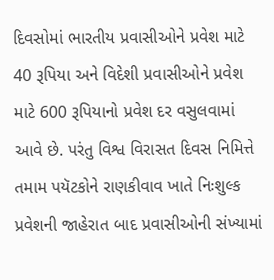દિવસોમાં ભારતીય પ્રવાસીઓને પ્રવેશ માટે 40 રૂપિયા અને વિદેશી પ્રવાસીઓને પ્રવેશ માટે 600 રૂપિયાનો પ્રવેશ દર વસુલવામાં આવે છે. પરંતુ વિશ્વ વિરાસત દિવસ નિમિત્તે તમામ પયૅટકોને રાણકીવાવ ખાતે નિઃશુલ્ક પ્રવેશની જાહેરાત બાદ પ્રવાસીઓની સંખ્યામાં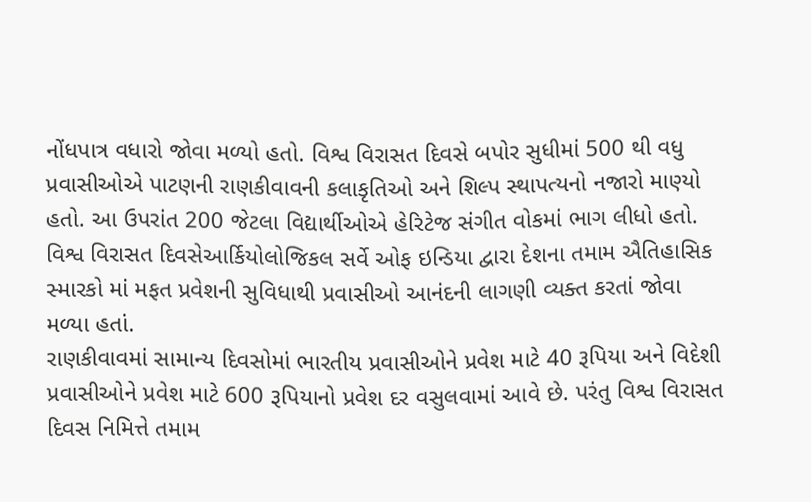નોંધપાત્ર વધારો જોવા મળ્યો હતો. વિશ્વ વિરાસત દિવસે બપોર સુધીમાં 500 થી વધુ પ્રવાસીઓએ પાટણની રાણકીવાવની કલાકૃતિઓ અને શિલ્પ સ્થાપત્યનો નજારો માણ્યો હતો. આ ઉપરાંત 200 જેટલા વિદ્યાર્થીઓએ હેરિટેજ સંગીત વોકમાં ભાગ લીધો હતો. વિશ્વ વિરાસત દિવસેઆર્કિયોલોજિકલ સર્વે ઓફ ઇન્ડિયા દ્વારા દેશના તમામ ઐતિહાસિક સ્મારકો માં મફત પ્રવેશની સુવિધાથી પ્રવાસીઓ આનંદની લાગણી વ્યક્ત કરતાં જોવા મળ્યા હતાં.
રાણકીવાવમાં સામાન્ય દિવસોમાં ભારતીય પ્રવાસીઓને પ્રવેશ માટે 40 રૂપિયા અને વિદેશી પ્રવાસીઓને પ્રવેશ માટે 600 રૂપિયાનો પ્રવેશ દર વસુલવામાં આવે છે. પરંતુ વિશ્વ વિરાસત દિવસ નિમિત્તે તમામ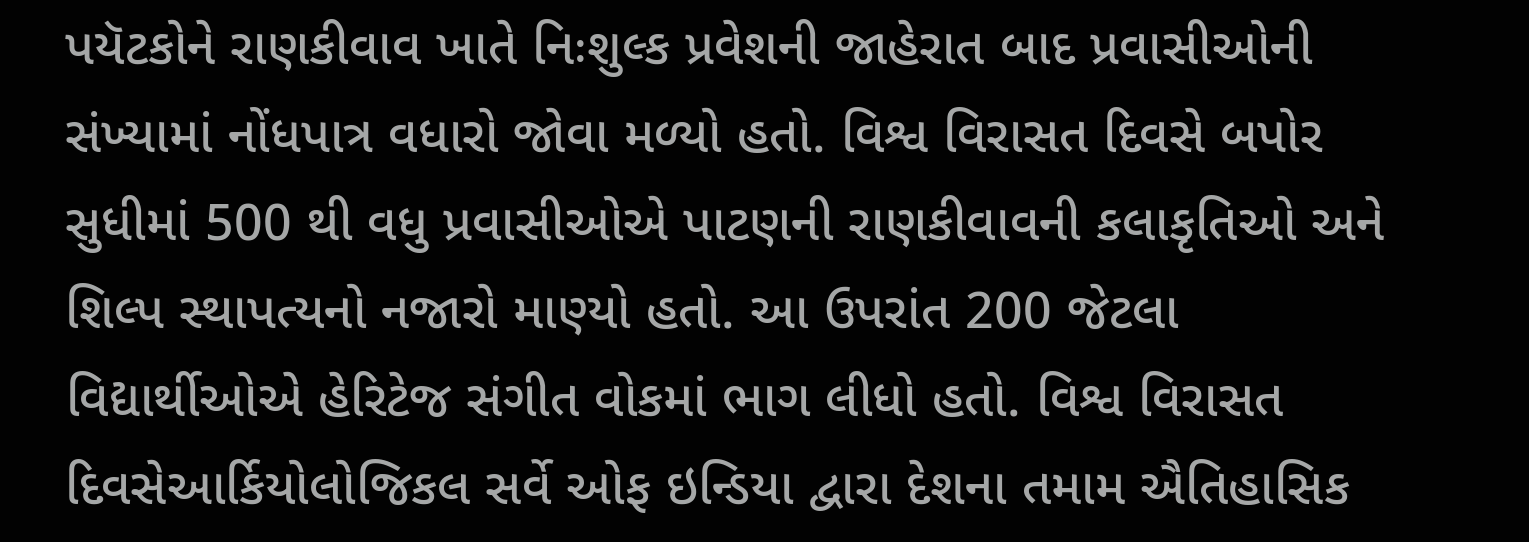પયૅટકોને રાણકીવાવ ખાતે નિઃશુલ્ક પ્રવેશની જાહેરાત બાદ પ્રવાસીઓની સંખ્યામાં નોંધપાત્ર વધારો જોવા મળ્યો હતો. વિશ્વ વિરાસત દિવસે બપોર સુધીમાં 500 થી વધુ પ્રવાસીઓએ પાટણની રાણકીવાવની કલાકૃતિઓ અને શિલ્પ સ્થાપત્યનો નજારો માણ્યો હતો. આ ઉપરાંત 200 જેટલા વિદ્યાર્થીઓએ હેરિટેજ સંગીત વોકમાં ભાગ લીધો હતો. વિશ્વ વિરાસત દિવસેઆર્કિયોલોજિકલ સર્વે ઓફ ઇન્ડિયા દ્વારા દેશના તમામ ઐતિહાસિક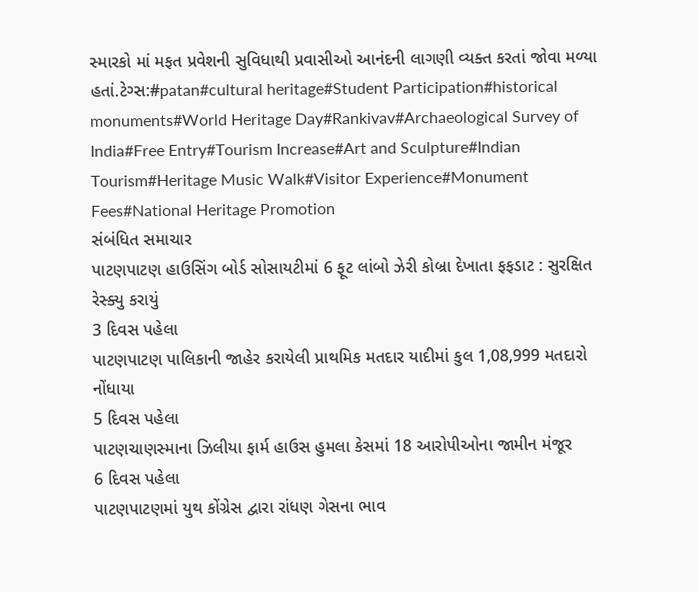સ્મારકો માં મફત પ્રવેશની સુવિધાથી પ્રવાસીઓ આનંદની લાગણી વ્યક્ત કરતાં જોવા મળ્યા હતાં.ટેગ્સ:#patan#cultural heritage#Student Participation#historical monuments#World Heritage Day#Rankivav#Archaeological Survey of India#Free Entry#Tourism Increase#Art and Sculpture#Indian Tourism#Heritage Music Walk#Visitor Experience#Monument Fees#National Heritage Promotion
સંબંધિત સમાચાર
પાટણપાટણ હાઉસિંગ બોર્ડ સોસાયટીમાં 6 ફૂટ લાંબો ઝેરી કોબ્રા દેખાતા ફફડાટ : સુરક્ષિત રેસ્ક્યુ કરાયું
3 દિવસ પહેલા
પાટણપાટણ પાલિકાની જાહેર કરાયેલી પ્રાથમિક મતદાર યાદીમાં કુલ 1,08,999 મતદારો નોંધાયા
5 દિવસ પહેલા
પાટણચાણસ્માના ઝિલીયા ફાર્મ હાઉસ હુમલા કેસમાં 18 આરોપીઓના જામીન મંજૂર
6 દિવસ પહેલા
પાટણપાટણમાં યુથ કોંગ્રેસ દ્વારા રાંધણ ગેસના ભાવ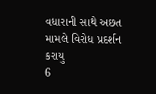વધારાની સાથે અછત મામલે વિરોધ પ્રદર્શન કરાયુ
6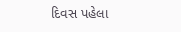દિવસ પહેલા